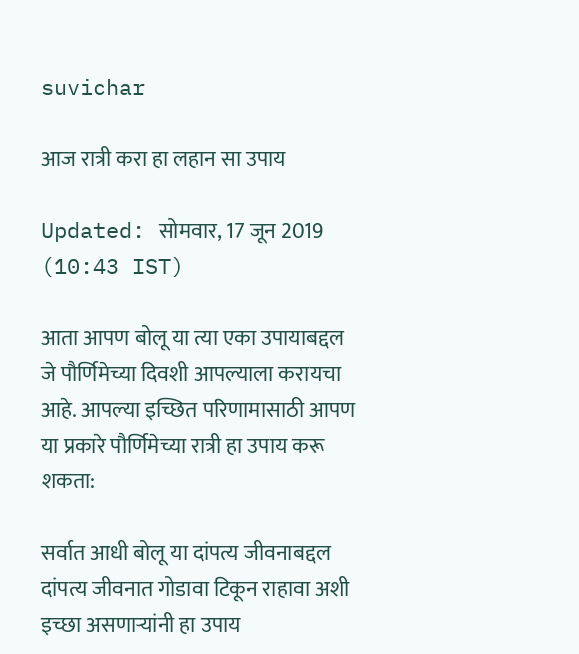suvichar

आज रात्री करा हा लहान सा उपाय

Updated: सोमवार, 17 जून 2019 (10:43 IST)

आता आपण बोलू या त्या एका उपायाबद्दल जे पौर्णिमेच्या दिवशी आपल्याला करायचा आहे. आपल्या इच्छित परिणामासाठी आपण या प्रकारे पौर्णिमेच्या रात्री हा उपाय करू शकता:

सर्वात आधी बोलू या दांपत्य जीवनाबद्दल
दांपत्य जीवनात गोडावा टिकून राहावा अशी इच्छा असणार्‍यांनी हा उपाय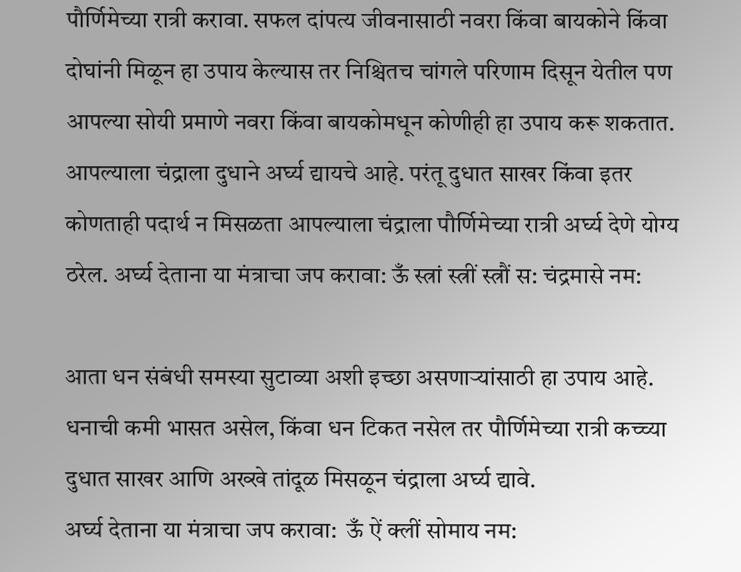पौर्णिमेच्या रात्री करावा. सफल दांपत्य जीवनासाठी नवरा किंवा बायकोने किंवा दोघांनी मिळून हा उपाय केल्यास तर निश्चितच चांगले परिणाम दिसून येतील पण आपल्या सोयी प्रमाणे नवरा किंवा बायकोमधून कोणीही हा उपाय करू शकतात. आपल्याला चंद्राला दुधाने अर्घ्य द्यायचे आहे. परंतू दुधात साखर किंवा इतर कोणताही पदार्थ न मिसळता आपल्याला चंद्राला पौर्णिमेच्या रात्री अर्घ्य देणे योग्य ठरेल. अर्घ्य देताना या मंत्राचा जप करावा: ऊँ स्त्रां स्त्रीं स्त्रौं स: चंद्रमासे नम:

आता धन संबंधी समस्या सुटाव्या अशी इच्छा असणार्‍यांसाठी हा उपाय आहे. धनाची कमी भासत असेल, किंवा धन टिकत नसेल तर पौर्णिमेच्या रात्री कच्च्या दुधात साखर आणि अख्खे तांदूळ मिसळून चंद्राला अर्घ्य द्यावे.
अर्घ्य देताना या मंत्राचा जप करावा:  ऊँ ऐं क्लीं सोमाय नम: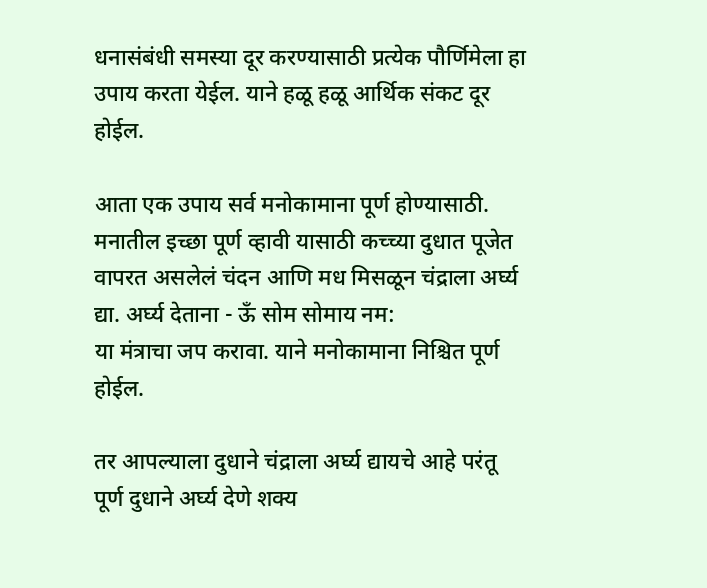धनासंबंधी समस्या दूर करण्यासाठी प्रत्येक पौर्णिमेला हा उपाय करता येईल. याने हळू हळू आर्थिक संकट दूर होईल.

आता एक उपाय सर्व मनोकामाना पूर्ण होण्यासाठी. मनातील इच्छा पूर्ण व्हावी यासाठी कच्च्या दुधात पूजेत वापरत असलेलं चंदन आणि मध मिसळून चंद्राला अर्घ्य द्या. अर्घ्य देताना - ऊँ सोम सोमाय नम:
या मंत्राचा जप करावा. याने मनोकामाना निश्चित पूर्ण होईल.

तर आपल्याला दुधाने चंद्राला अर्घ्य द्यायचे आहे परंतू पूर्ण दुधाने अर्घ्य देणे शक्य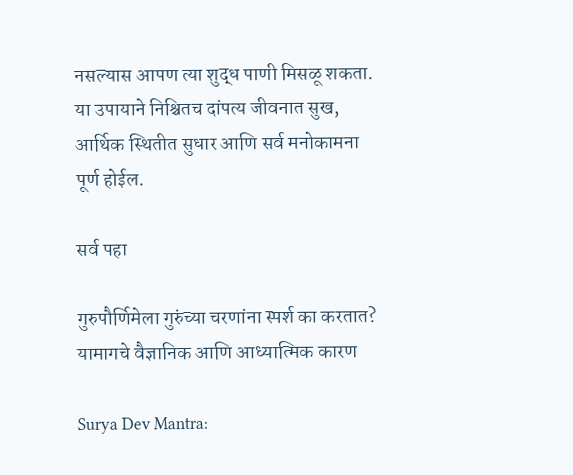नसल्यास आपण त्या शुद्ध पाणी मिसळू शकता. या उपायाने निश्चितच दांपत्य जीवनात सुख, आर्थिक स्थितीत सुधार आणि सर्व मनोकामना पूर्ण होईल.

सर्व पहा

गुरुपौर्णिमेला गुरुंच्या चरणांना स्पर्श का करतात? यामागचे वैज्ञानिक आणि आध्यात्मिक कारण

Surya Dev Mantra: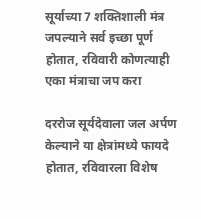सूर्याच्या 7 शक्तिशाली मंत्र जपल्याने सर्व इच्छा पूर्ण होतात, रविवारी कोणत्याही एका मंत्राचा जप करा

दररोज सूर्यदेवाला जल अर्पण केल्याने या क्षेत्रांमध्ये फायदे होतात, रविवारला विशेष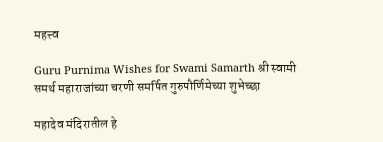महत्त्व

Guru Purnima Wishes for Swami Samarth श्री स्वामी समर्थ महाराजांच्या चरणी समर्पित गुरुपौर्णिमेच्या शुभेच्छा

महादेव मंदिरातील हे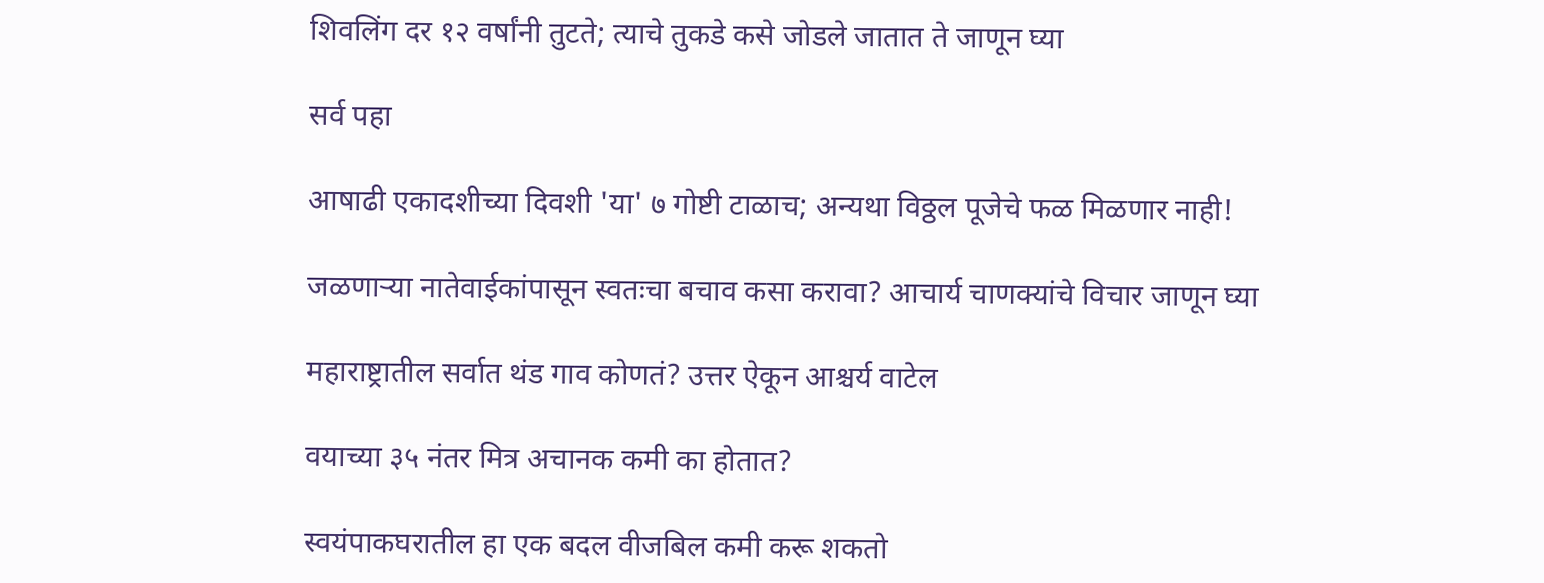शिवलिंग दर १२ वर्षांनी तुटते; त्याचे तुकडे कसे जोडले जातात ते जाणून घ्या

सर्व पहा

आषाढी एकादशीच्या दिवशी 'या' ७ गोष्टी टाळाच; अन्यथा विठ्ठल पूजेचे फळ मिळणार नाही!

जळणाऱ्या नातेवाईकांपासून स्वतःचा बचाव कसा करावा? आचार्य चाणक्यांचे विचार जाणून घ्या

महाराष्ट्रातील सर्वात थंड गाव कोणतं? उत्तर ऐकून आश्चर्य वाटेल

वयाच्या ३५ नंतर मित्र अचानक कमी का होतात?

स्वयंपाकघरातील हा एक बदल वीजबिल कमी करू शकतो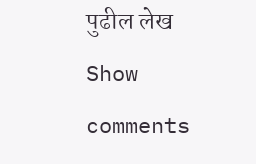पुढील लेख
Show comments